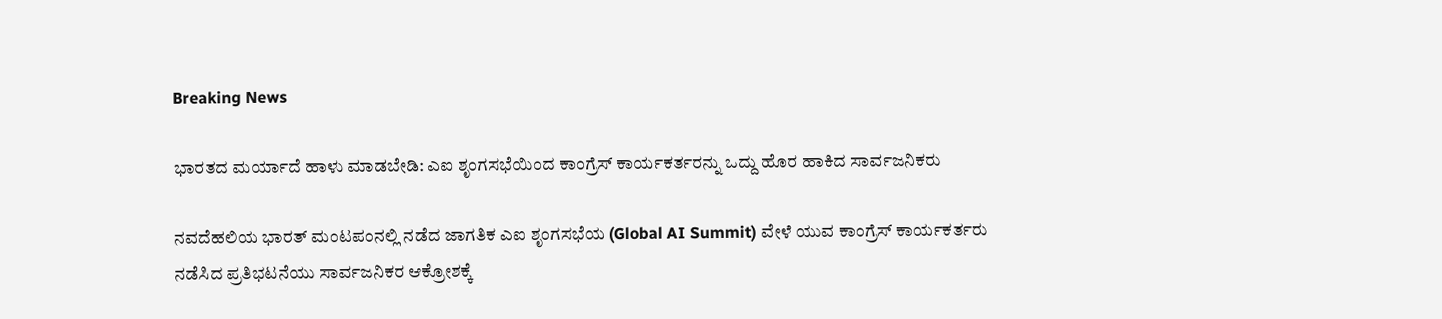Breaking News

ಭಾರತದ ಮರ್ಯಾದೆ ಹಾಳು ಮಾಡಬೇಡಿ: ಎಐ ಶೃಂಗಸಭೆಯಿಂದ ಕಾಂಗ್ರೆಸ್ ಕಾರ್ಯಕರ್ತರನ್ನು ಒದ್ದು ಹೊರ ಹಾಕಿದ ಸಾರ್ವಜನಿಕರು

ನವದೆಹಲಿಯ ಭಾರತ್ ಮಂಟಪಂನಲ್ಲಿ ನಡೆದ ಜಾಗತಿಕ ಎಐ ಶೃಂಗಸಭೆಯ (Global AI Summit) ವೇಳೆ ಯುವ ಕಾಂಗ್ರೆಸ್ ಕಾರ್ಯಕರ್ತರು ನಡೆಸಿದ ಪ್ರತಿಭಟನೆಯು ಸಾರ್ವಜನಿಕರ ಆಕ್ರೋಶಕ್ಕೆ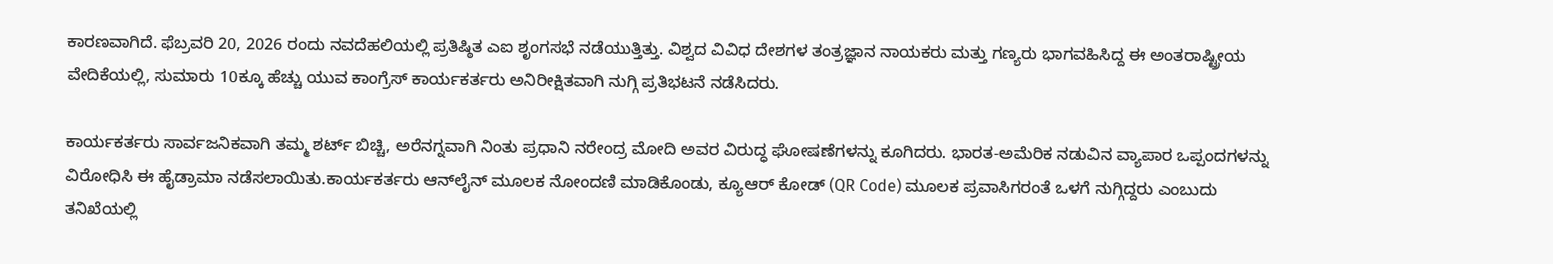ಕಾರಣವಾಗಿದೆ. ಫೆಬ್ರವರಿ 20, 2026 ರಂದು ನವದೆಹಲಿಯಲ್ಲಿ ಪ್ರತಿಷ್ಠಿತ ಎಐ ಶೃಂಗಸಭೆ ನಡೆಯುತ್ತಿತ್ತು. ವಿಶ್ವದ ವಿವಿಧ ದೇಶಗಳ ತಂತ್ರಜ್ಞಾನ ನಾಯಕರು ಮತ್ತು ಗಣ್ಯರು ಭಾಗವಹಿಸಿದ್ದ ಈ ಅಂತರಾಷ್ಟ್ರೀಯ ವೇದಿಕೆಯಲ್ಲಿ, ಸುಮಾರು 10ಕ್ಕೂ ಹೆಚ್ಚು ಯುವ ಕಾಂಗ್ರೆಸ್ ಕಾರ್ಯಕರ್ತರು ಅನಿರೀಕ್ಷಿತವಾಗಿ ನುಗ್ಗಿ ಪ್ರತಿಭಟನೆ ನಡೆಸಿದರು.

ಕಾರ್ಯಕರ್ತರು ಸಾರ್ವಜನಿಕವಾಗಿ ತಮ್ಮ ಶರ್ಟ್ ಬಿಚ್ಚಿ, ಅರೆನಗ್ನವಾಗಿ ನಿಂತು ಪ್ರಧಾನಿ ನರೇಂದ್ರ ಮೋದಿ ಅವರ ವಿರುದ್ಧ ಘೋಷಣೆಗಳನ್ನು ಕೂಗಿದರು. ಭಾರತ-ಅಮೆರಿಕ ನಡುವಿನ ವ್ಯಾಪಾರ ಒಪ್ಪಂದಗಳನ್ನು ವಿರೋಧಿಸಿ ಈ ಹೈಡ್ರಾಮಾ ನಡೆಸಲಾಯಿತು.ಕಾರ್ಯಕರ್ತರು ಆನ್‌ಲೈನ್ ಮೂಲಕ ನೋಂದಣಿ ಮಾಡಿಕೊಂಡು, ಕ್ಯೂಆರ್ ಕೋಡ್ (QR Code) ಮೂಲಕ ಪ್ರವಾಸಿಗರಂತೆ ಒಳಗೆ ನುಗ್ಗಿದ್ದರು ಎಂಬುದು ತನಿಖೆಯಲ್ಲಿ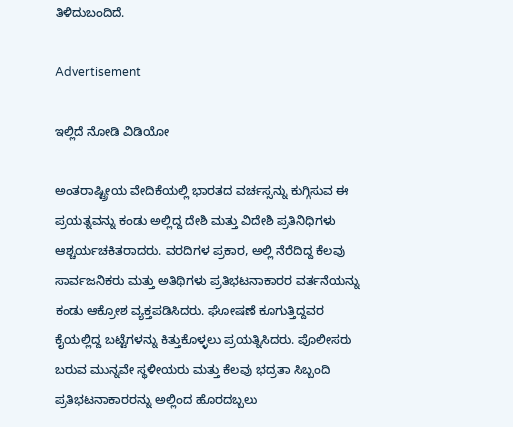ತಿಳಿದುಬಂದಿದೆ.

Advertisement

ಇಲ್ಲಿದೆ ನೋಡಿ ವಿಡಿಯೋ

ಅಂತರಾಷ್ಟ್ರೀಯ ವೇದಿಕೆಯಲ್ಲಿ ಭಾರತದ ವರ್ಚಸ್ಸನ್ನು ಕುಗ್ಗಿಸುವ ಈ ಪ್ರಯತ್ನವನ್ನು ಕಂಡು ಅಲ್ಲಿದ್ದ ದೇಶಿ ಮತ್ತು ವಿದೇಶಿ ಪ್ರತಿನಿಧಿಗಳು ಆಶ್ಚರ್ಯಚಕಿತರಾದರು. ವರದಿಗಳ ಪ್ರಕಾರ, ಅಲ್ಲಿ ನೆರೆದಿದ್ದ ಕೆಲವು ಸಾರ್ವಜನಿಕರು ಮತ್ತು ಅತಿಥಿಗಳು ಪ್ರತಿಭಟನಾಕಾರರ ವರ್ತನೆಯನ್ನು ಕಂಡು ಆಕ್ರೋಶ ವ್ಯಕ್ತಪಡಿಸಿದರು. ಘೋಷಣೆ ಕೂಗುತ್ತಿದ್ದವರ ಕೈಯಲ್ಲಿದ್ದ ಬಟ್ಟೆಗಳನ್ನು ಕಿತ್ತುಕೊಳ್ಳಲು ಪ್ರಯತ್ನಿಸಿದರು. ಪೊಲೀಸರು ಬರುವ ಮುನ್ನವೇ ಸ್ಥಳೀಯರು ಮತ್ತು ಕೆಲವು ಭದ್ರತಾ ಸಿಬ್ಬಂದಿ ಪ್ರತಿಭಟನಾಕಾರರನ್ನು ಅಲ್ಲಿಂದ ಹೊರದಬ್ಬಲು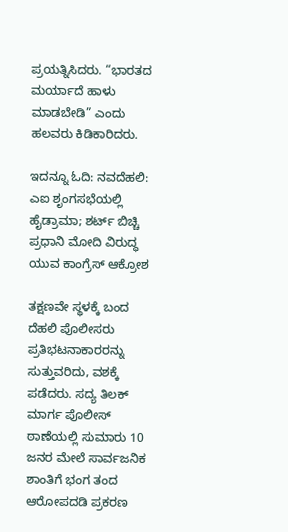ಪ್ರಯತ್ನಿಸಿದರು. “ಭಾರತದ ಮರ್ಯಾದೆ ಹಾಳು ಮಾಡಬೇಡಿ” ಎಂದು ಹಲವರು ಕಿಡಿಕಾರಿದರು.

ಇದನ್ನೂ ಓದಿ: ನವದೆಹಲಿ: ಎಐ ಶೃಂಗಸಭೆಯಲ್ಲಿ ಹೈಡ್ರಾಮಾ; ಶರ್ಟ್ ಬಿಚ್ಚಿ ಪ್ರಧಾನಿ ಮೋದಿ ವಿರುದ್ಧ ಯುವ ಕಾಂಗ್ರೆಸ್ ಆಕ್ರೋಶ

ತಕ್ಷಣವೇ ಸ್ಥಳಕ್ಕೆ ಬಂದ ದೆಹಲಿ ಪೊಲೀಸರು ಪ್ರತಿಭಟನಾಕಾರರನ್ನು ಸುತ್ತುವರಿದು, ವಶಕ್ಕೆ ಪಡೆದರು. ಸದ್ಯ ತಿಲಕ್ ಮಾರ್ಗ ಪೊಲೀಸ್ ಠಾಣೆಯಲ್ಲಿ ಸುಮಾರು 10 ಜನರ ಮೇಲೆ ಸಾರ್ವಜನಿಕ ಶಾಂತಿಗೆ ಭಂಗ ತಂದ ಆರೋಪದಡಿ ಪ್ರಕರಣ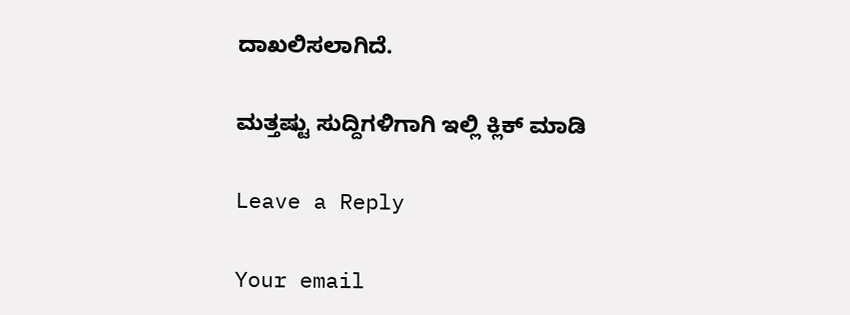ದಾಖಲಿಸಲಾಗಿದೆ.

ಮತ್ತಷ್ಟು ಸುದ್ದಿಗಳಿಗಾಗಿ ಇಲ್ಲಿ ಕ್ಲಿಕ್ ಮಾಡಿ

Leave a Reply

Your email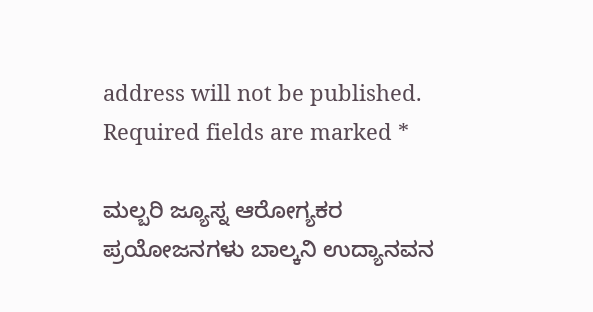address will not be published. Required fields are marked *

ಮಲ್ಬರಿ ಜ್ಯೂಸ್ನ ಆರೋಗ್ಯಕರ ಪ್ರಯೋಜನಗಳು ಬಾಲ್ಕನಿ ಉದ್ಯಾನವನ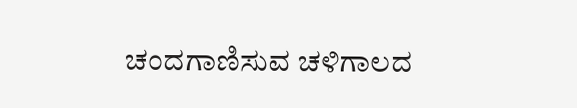ಚಂದಗಾಣಿಸುವ ಚಳಿಗಾಲದ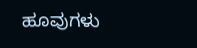ಹೂವುಗಳು